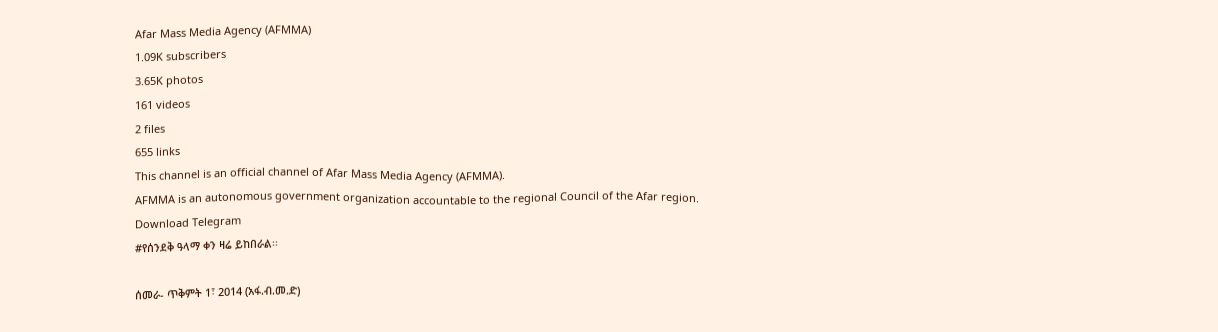Afar Mass Media Agency (AFMMA)
1.09K subscribers
3.65K photos
161 videos
2 files
655 links
This channel is an official channel of Afar Mass Media Agency (AFMMA).
AFMMA is an autonomous government organization accountable to the regional Council of the Afar region.
Download Telegram
#የሰንደቅ ዓላማ ቀን ዛሬ ይከበራል፡፡

ሰመራ- ጥቅምት 1፣ 2014 (አፋ.ብ.መ.ድ)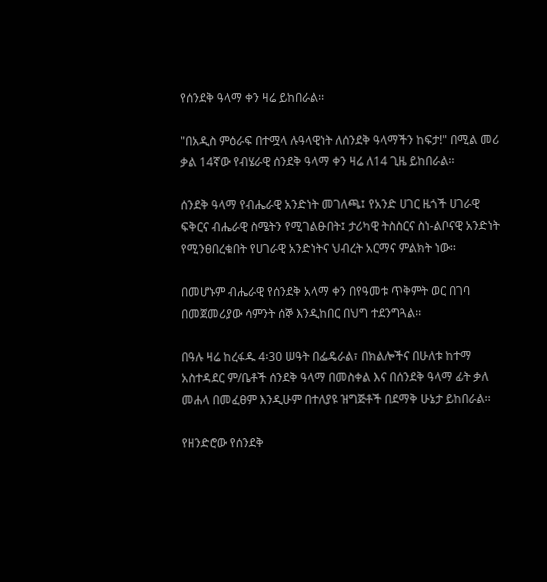የሰንደቅ ዓላማ ቀን ዛሬ ይከበራል፡፡

"በአዲስ ምዕራፍ በተሟላ ሉዓላዊነት ለሰንደቅ ዓላማችን ከፍታ!" በሚል መሪ ቃል 14ኛው የብሄራዊ ሰንደቅ ዓላማ ቀን ዛሬ ለ14 ጊዜ ይከበራል፡፡

ሰንደቅ ዓላማ የብሔራዊ አንድነት መገለጫ፤ የአንድ ሀገር ዜጎች ሀገራዊ ፍቅርና ብሔራዊ ስሜትን የሚገልፁበት፤ ታሪካዊ ትስስርና ስነ-ልቦናዊ አንድነት የሚንፀበረቁበት የሀገራዊ አንድነትና ህብረት አርማና ምልክት ነው፡፡

በመሆኑም ብሔራዊ የሰንደቅ አላማ ቀን በየዓመቱ ጥቅምት ወር በገባ በመጀመሪያው ሳምንት ሰኞ እንዲከበር በህግ ተደንግጓል፡፡

በዓሉ ዛሬ ከረፋዱ 4፡30 ሠዓት በፌዴራል፣ በክልሎችና በሁለቱ ከተማ አስተዳደር ም/ቤቶች ሰንደቅ ዓላማ በመስቀል እና በሰንደቅ ዓላማ ፊት ቃለ መሐላ በመፈፀም እንዲሁም በተለያዩ ዝግጅቶች በደማቅ ሁኔታ ይከበራል፡፡

የዘንድሮው የሰንደቅ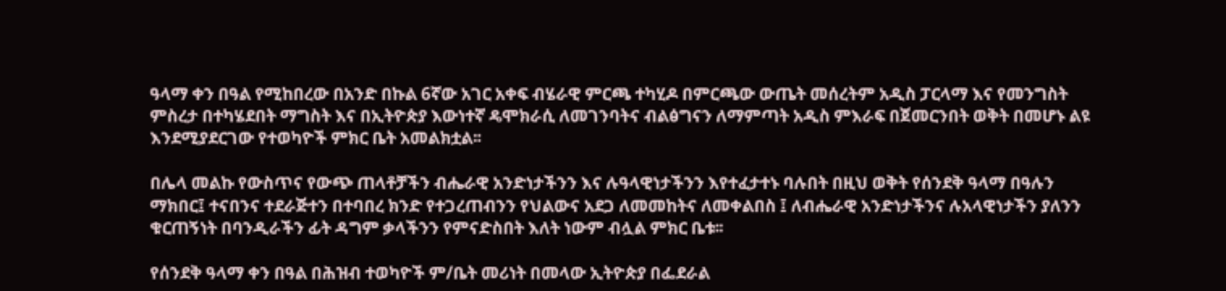ዓላማ ቀን በዓል የሚከበረው በአንድ በኩል 6ኛው አገር አቀፍ ብሄራዊ ምርጫ ተካሂዶ በምርጫው ውጤት መሰረትም አዲስ ፓርላማ እና የመንግስት ምስረታ በተካሄደበት ማግስት እና በኢትዮጵያ እውነተኛ ዴሞክራሲ ለመገንባትና ብልፅግናን ለማምጣት አዲስ ምእራፍ በጀመርንበት ወቅት በመሆኑ ልዩ እንደሚያደርገው የተወካዮች ምክር ቤት አመልክቷል፡፡

በሌላ መልኩ የውስጥና የውጭ ጠላቶቻችን ብሔራዊ አንድነታችንን እና ሉዓላዊነታችንን እየተፈታተኑ ባሉበት በዚህ ወቅት የሰንደቅ ዓላማ በዓሉን ማክበር፤ ተናበንና ተደራጅተን በተባበረ ክንድ የተጋረጠብንን የህልውና አደጋ ለመመከትና ለመቀልበስ ፤ ለብሔራዊ አንድነታችንና ሉአላዊነታችን ያለንን ቁርጠኝነት በባንዲራችን ፊት ዳግም ቃላችንን የምናድስበት እለት ነውም ብሏል ምክር ቤቱ፡፡

የሰንደቅ ዓላማ ቀን በዓል በሕዝብ ተወካዮች ም/ቤት መሪነት በመላው ኢትዮጵያ በፌደራል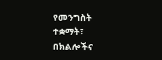የመንግስት ተቋማት፣ በክልሎችና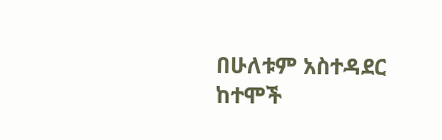በሁለቱም አስተዳደር ከተሞች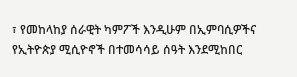፣ የመከላከያ ሰራዊት ካምፖች እንዲሁም በኢምባሲዎችና የኢትዮጵያ ሚሲዮኖች በተመሳሳይ ሰዓት እንደሚከበር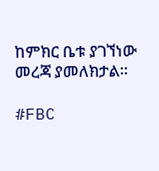ከምክር ቤቱ ያገኘነው መረጃ ያመለክታል፡፡

#FBC